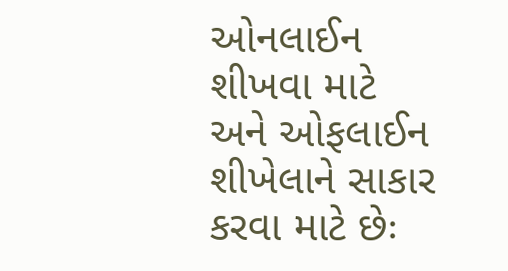ઓનલાઈન શીખવા માટે અને ઓફલાઈન શીખેલાને સાકાર કરવા માટે છેઃ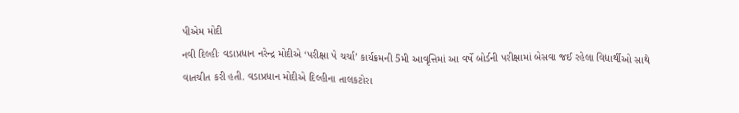પીએમ મોદી
નવી દિલ્હીઃ વડાપ્રધાન નરેન્દ્ર મોદીએ ‘પરીક્ષા પે ચર્ચા’ કાર્યક્રમની 5મી આવૃત્તિમાં આ વર્ષે બોર્ડની પરીક્ષામાં બેસવા જઈ રહેલા વિદ્યાર્થીઓ સાથે વાતચીત કરી હતી. વડાપ્રધાન મોદીએ દિલ્હીના તાલકટોરા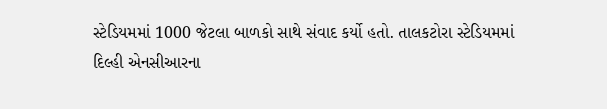સ્ટેડિયમમાં 1000 જેટલા બાળકો સાથે સંવાદ કર્યો હતો. તાલકટોરા સ્ટેડિયમમાં દિલ્હી એનસીઆરના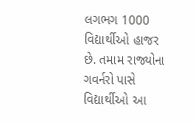લગભગ 1000 વિદ્યાર્થીઓ હાજર છે. તમામ રાજ્યોના ગવર્નરો પાસે વિદ્યાર્થીઓ આ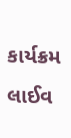કાર્યક્રમ લાઈવ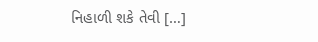નિહાળી શકે તેવી […]